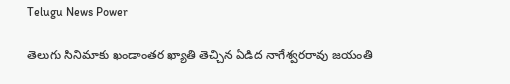Telugu News Power

తెలుగు సినిమాకు ఖండాంతర ఖ్యాతి తెచ్చిన ఏడిద నాగేశ్వరరావు జయంతి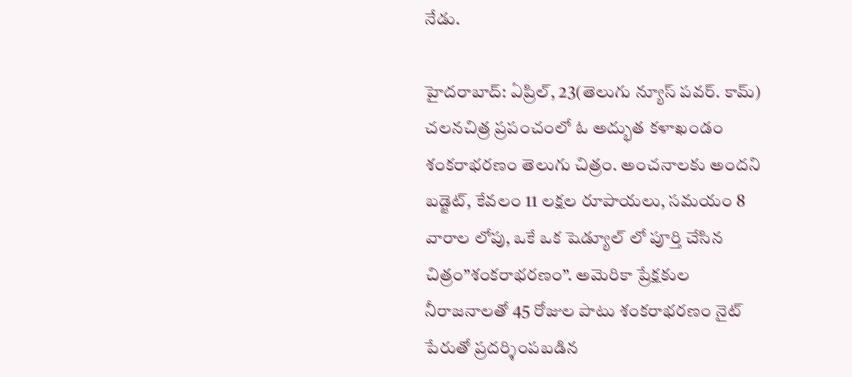నేడు.

హైదరాబాద్: ఏప్రిల్, 23(తెలుగు న్యూస్ పవర్. కామ్) చలనచిత్ర ప్రపంచంలో ఓ అద్భుత కళాఖండం శంకరాభరణం తెలుగు చిత్రం. అంచనాలకు అందని బడ్జెట్, కేవలం 11 లక్షల రూపాయలు, సమయం 8 వారాల లోపు, ఒకే ఒక షెడ్యూల్ లో పూర్తి చేసిన చిత్రం”శంకరాభరణం”. అమెరికా ప్రేక్షకుల నీరాజనాలతో 45 రోజుల పాటు శంకరాభరణం నైట్ పేరుతో ప్రదర్శింపబడిన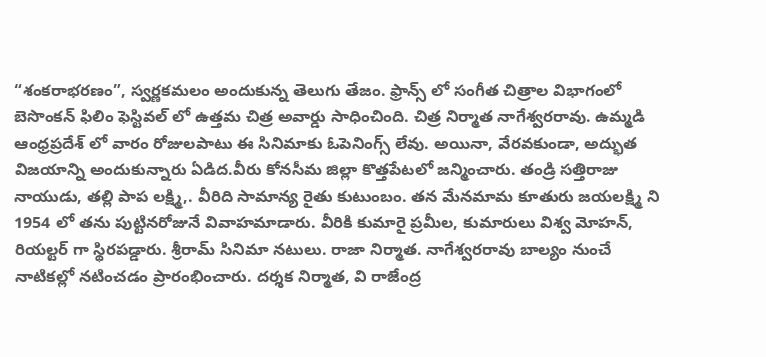“శంకరాభరణం”, స్వర్ణకమలం అందుకున్న తెలుగు తేజం. ఫ్రాన్స్ లో సంగీత చిత్రాల విభాగంలో బెసొంకన్ ఫిలిం ఫెస్టివల్ లో ఉత్తమ చిత్ర అవార్డు సాధించింది. చిత్ర నిర్మాత నాగేశ్వరరావు. ఉమ్మడి ఆంధ్రప్రదేశ్ లో వారం రోజులపాటు ఈ సినిమాకు ఓపెనింగ్స్ లేవు. అయినా, వేరవకుండా, అద్భుత విజయాన్ని అందుకున్నారు ఏడిద.వీరు కోనసీమ జిల్లా కొత్తపేటలో జన్మించారు. తండ్రి సత్తిరాజు నాయుడు, తల్లి పాప లక్ష్మి,. వీరిది సామాన్య రైతు కుటుంబం. తన మేనమామ కూతురు జయలక్ష్మి ని 1954 లో తను పుట్టినరోజునే వివాహమాడారు. వీరికి కుమారై ప్రమీల, కుమారులు విశ్వ మోహన్, రియల్టర్ గా స్థిరపడ్డారు. శ్రీరామ్ సినిమా నటులు. రాజా నిర్మాత. నాగేశ్వరరావు బాల్యం నుంచే నాటికల్లో నటించడం ప్రారంభించారు. దర్శక నిర్మాత, వి రాజేంద్ర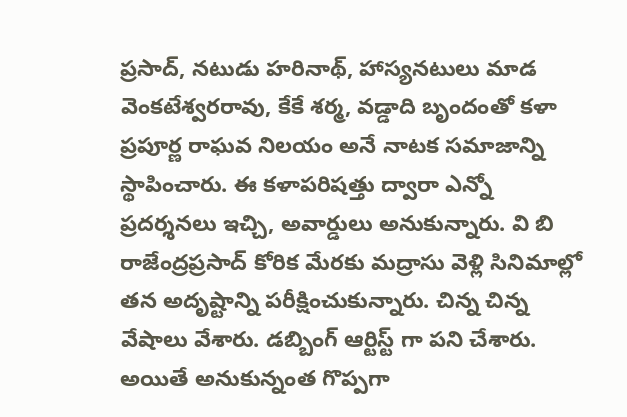ప్రసాద్, నటుడు హరినాథ్, హాస్యనటులు మాడ వెంకటేశ్వరరావు, కేకే శర్మ, వడ్డాది బృందంతో కళా ప్రపూర్ణ రాఘవ నిలయం అనే నాటక సమాజాన్ని స్థాపించారు. ఈ కళాపరిషత్తు ద్వారా ఎన్నో ప్రదర్శనలు ఇచ్చి, అవార్డులు అనుకున్నారు. వి బి రాజేంద్రప్రసాద్ కోరిక మేరకు మద్రాసు వెళ్లి సినిమాల్లో తన అదృష్టాన్ని పరీక్షించుకున్నారు. చిన్న చిన్న వేషాలు వేశారు. డబ్బింగ్ ఆర్టిస్ట్ గా పని చేశారు. అయితే అనుకున్నంత గొప్పగా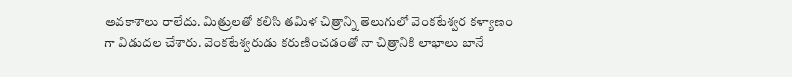అవకాశాలు రాలేదు. మిత్రులతో కలిసి తమిళ చిత్రాన్ని తెలుగులో వెంకటేశ్వర కళ్యాణం గా విడుదల చేశారు. వెంకటేశ్వరుడు కరుణించడంతో నా చిత్రానికి లాభాలు బానే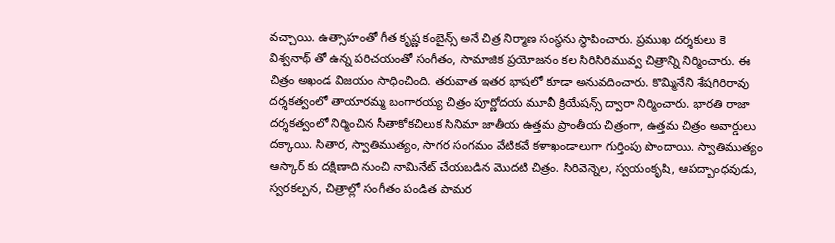వచ్చాయి. ఉత్సాహంతో గీత కృష్ణ కంబైన్స్ అనే చిత్ర నిర్మాణ సంస్థను స్థాపించారు. ప్రముఖ దర్శకులు కె విశ్వనాథ్ తో ఉన్న పరిచయంతో సంగీతం, సామాజిక ప్రయోజనం కల సిరిసిరిమువ్వ చిత్రాన్ని నిర్మించారు. ఈ చిత్రం అఖండ విజయం సాధించింది. తరువాత ఇతర భాషలో కూడా అనువదించారు. కొమ్మినేని శేషగిరిరావు దర్శకత్వంలో తాయారమ్మ బంగారయ్య చిత్రం పూర్ణోదయ మూవీ క్రియేషన్స్ ద్వారా నిర్మించారు. భారతి రాజా దర్శకత్వంలో నిర్మించిన సీతాకోకచిలుక సినిమా జాతీయ ఉత్తమ ప్రాంతీయ చిత్రంగా, ఉత్తమ చిత్రం అవార్డులు దక్కాయి. సితార, స్వాతిముత్యం, సాగర సంగమం వేటికవే కళాఖండాలుగా గుర్తింపు పొందాయి. స్వాతిముత్యం ఆస్కార్ కు దక్షిణాది నుంచి నామినేట్ చేయబడిన మొదటి చిత్రం. సిరివెన్నెల, స్వయంకృషి, ఆపద్బాంధవుడు, స్వరకల్పన, చిత్రాల్లో సంగీతం పండిత పామర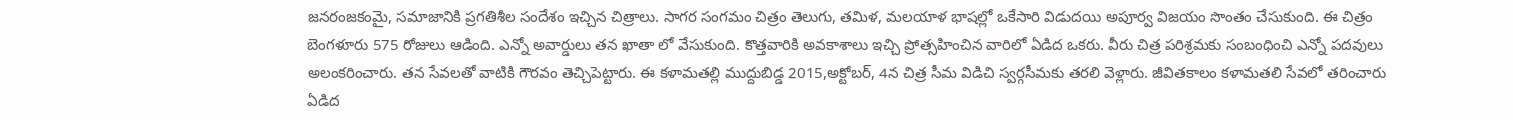జనరంజకంమై, సమాజానికి ప్రగతిశీల సందేశం ఇచ్చిన చిత్రాలు. సాగర సంగమం చిత్రం తెలుగు, తమిళ, మలయాళ భాషల్లో ఒకేసారి విడుదయి అపూర్వ విజయం సొంతం చేసుకుంది. ఈ చిత్రం బెంగళూరు 575 రోజులు ఆడింది. ఎన్నో అవార్డులు తన ఖాతా లో వేసుకుంది. కొత్తవారికి అవకాశాలు ఇచ్చి ప్రోత్సహించిన వారిలో ఏడిద ఒకరు. వీరు చిత్ర పరిశ్రమకు సంబంధించి ఎన్నో పదవులు అలంకరించారు. తన సేవలతో వాటికి గౌరవం తెచ్చిపెట్టారు. ఈ కళామతల్లి ముద్దుబిడ్డ 2015,అక్టోబర్, 4న చిత్ర సీమ విడిచి స్వర్గసీమకు తరలి వెళ్లారు. జీవితకాలం కళామతలి సేవలో తరించారు ఏడిద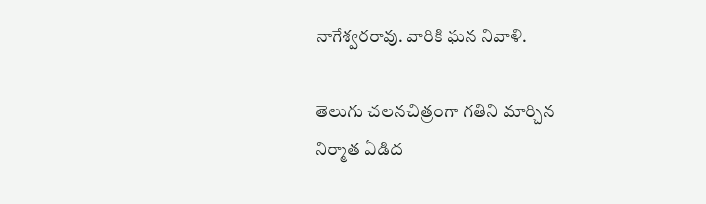నాగేశ్వరరావు. వారికి ఘన నివాళి.

తెలుగు చలనచిత్రంగా గతిని మార్చిన నిర్మాత ఏడిద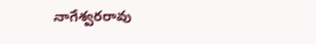నాగేశ్వరరావు